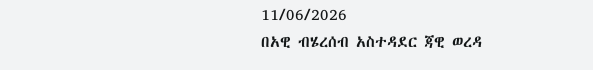11/06/2026
በአዊ ብሄረሰብ አስተዳደር ጃዊ ወረዳ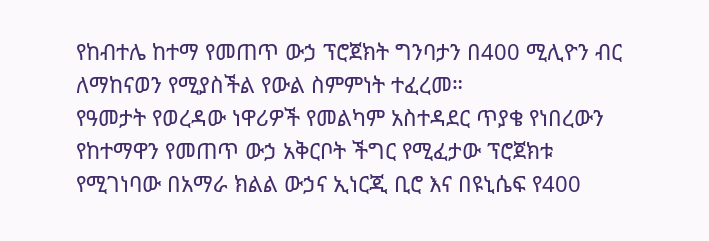የከብተሌ ከተማ የመጠጥ ውኃ ፕሮጀክት ግንባታን በ400 ሚሊዮን ብር ለማከናወን የሚያስችል የውል ስምምነት ተፈረመ።
የዓመታት የወረዳው ነዋሪዎች የመልካም አስተዳደር ጥያቄ የነበረውን የከተማዋን የመጠጥ ውኃ አቅርቦት ችግር የሚፈታው ፕሮጀክቱ የሚገነባው በአማራ ክልል ውኃና ኢነርጂ ቢሮ እና በዩኒሴፍ የ400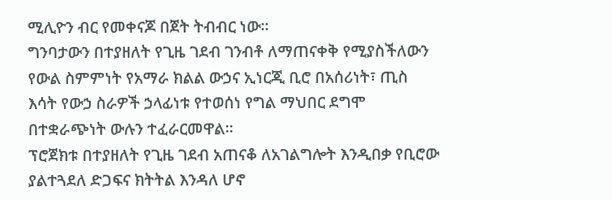ሚሊዮን ብር የመቀናጆ በጀት ትብብር ነው።
ግንባታውን በተያዘለት የጊዜ ገደብ ገንብቶ ለማጠናቀቅ የሚያስችለውን የውል ስምምነት የአማራ ክልል ውኃና ኢነርጂ ቢሮ በአሰሪነት፣ ጢስ እሳት የውኃ ስራዎች ኃላፊነቱ የተወሰነ የግል ማህበር ደግሞ በተቋራጭነት ውሉን ተፈራርመዋል።
ፕሮጀክቱ በተያዘለት የጊዜ ገደብ አጠናቆ ለአገልግሎት እንዲበቃ የቢሮው ያልተጓደለ ድጋፍና ክትትል እንዳለ ሆኖ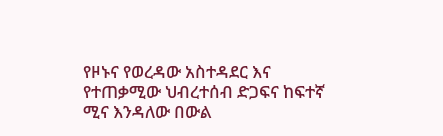የዞኑና የወረዳው አስተዳደር እና የተጠቃሚው ህብረተሰብ ድጋፍና ከፍተኛ ሚና እንዳለው በውል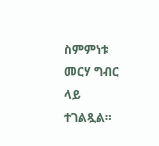ስምምነቱ መርሃ ግብር ላይ ተገልጿል።